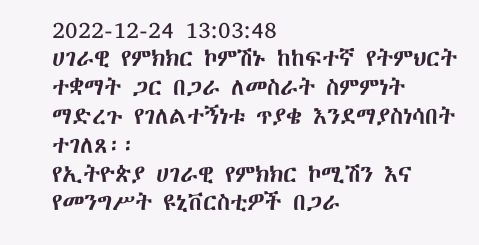2022-12-24 13:03:48
ሀገራዊ የምክክር ኮምሽኑ ከከፍተኛ የትምህርት ተቋማት ጋር በጋራ ለመስራት ስምምነት ማድረጉ የገለልተኝነቱ ጥያቄ እንደማያስነሳበት ተገለጸ፡፡
የኢትዮጵያ ሀገራዊ የምክክር ኮሚሽን እና የመንግሥት ዩኒቨርስቲዎች በጋራ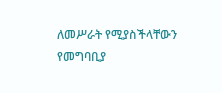ለመሥራት የሚያስችላቸውን የመግባቢያ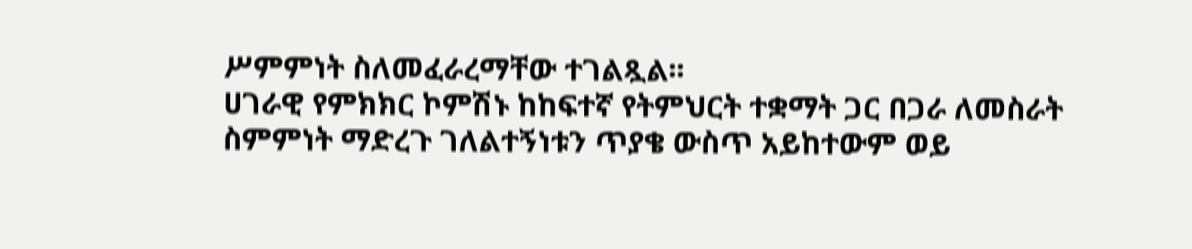ሥምምነት ስለመፈራረማቸው ተገልጿል፡፡
ሀገራዊ የምክክር ኮምሽኑ ከከፍተኛ የትምህርት ተቋማት ጋር በጋራ ለመስራት ስምምነት ማድረጉ ገለልተኝነቱን ጥያቄ ውስጥ አይከተውም ወይ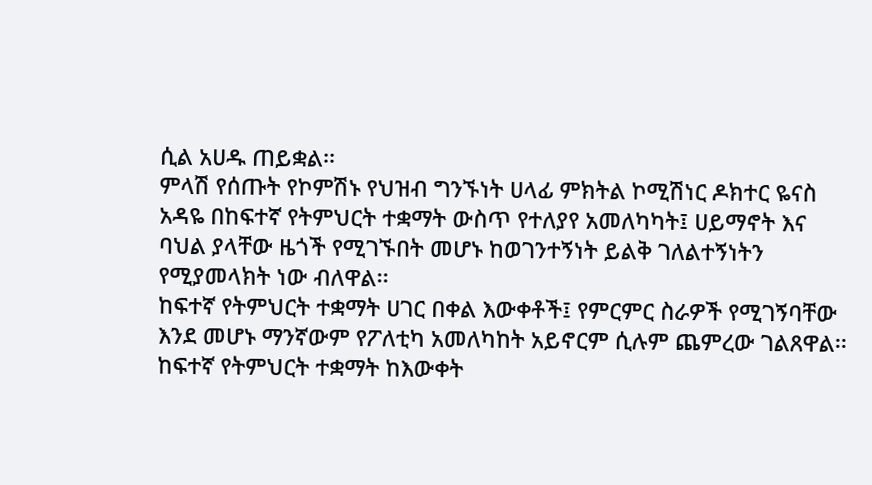ሲል አሀዱ ጠይቋል፡፡
ምላሽ የሰጡት የኮምሽኑ የህዝብ ግንኙነት ሀላፊ ምክትል ኮሚሽነር ዶክተር ዬናስ አዳዬ በከፍተኛ የትምህርት ተቋማት ውስጥ የተለያየ አመለካካት፤ ሀይማኖት እና ባህል ያላቸው ዜጎች የሚገኙበት መሆኑ ከወገንተኝነት ይልቅ ገለልተኝነትን የሚያመላክት ነው ብለዋል፡፡
ከፍተኛ የትምህርት ተቋማት ሀገር በቀል እውቀቶች፤ የምርምር ስራዎች የሚገኝባቸው እንደ መሆኑ ማንኛውም የፖለቲካ አመለካከት አይኖርም ሲሉም ጨምረው ገልጸዋል፡፡
ከፍተኛ የትምህርት ተቋማት ከእውቀት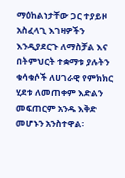ማዕከልነታቸው ጋር ተያይዞ አስፈላጊ እገዛዎችን እንዲያደርጉ ለማስቻል እና በትምህርት ተቋማቱ ያሉትን ቁሳቁሶች ለሀገራዊ የምክክር ሂደቱ ለመጠቀም እድልን መፍጠርም አንዱ እቅድ መሆኑን አንስተዋል፡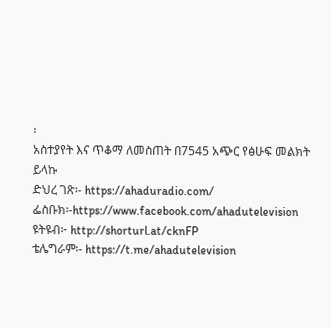፡
አስተያየት እና ጥቆማ ለመስጠት በ7545 አጭር የፅሁፍ መልክት ይላኩ
ድህረ ገጽ፡- https://ahaduradio.com/
ፌስቡክ፡-https://www.facebook.com/ahadutelevision
ዩትዩብ፦ http://shorturl.at/cknFP
ቴሌግራም፡- https://t.me/ahadutelevision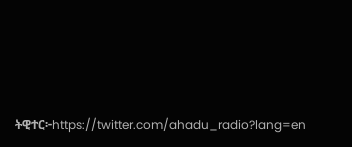ትዊተር፦https://twitter.com/ahadu_radio?lang=en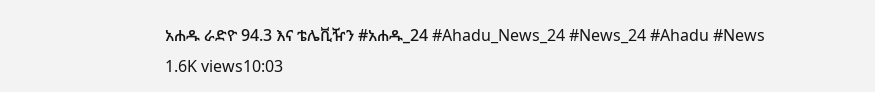አሐዱ ራድዮ 94.3 እና ቴሌቪዥን #አሐዱ_24 #Ahadu_News_24 #News_24 #Ahadu #News
1.6K views10:03